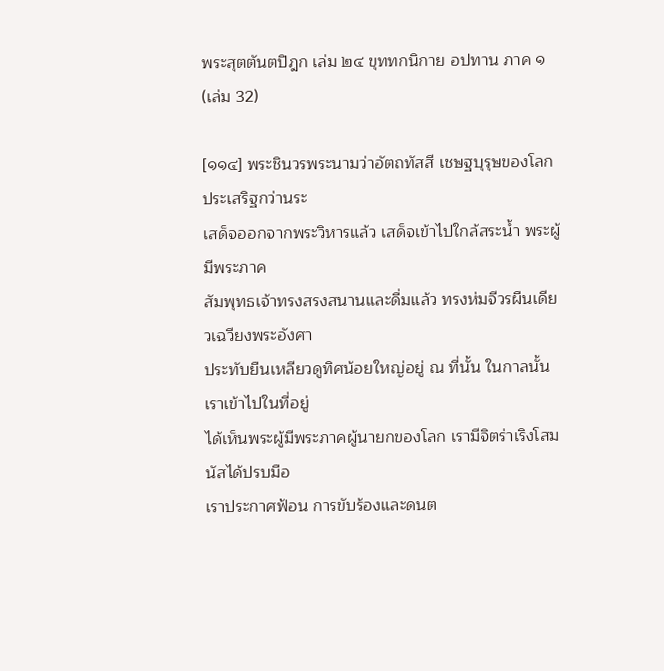พระสุตตันตปิฎก เล่ม ๒๔ ขุททกนิกาย อปทาน ภาค ๑ (เล่ม 32)

[๑๑๔] พระชินวรพระนามว่าอัตถทัสสี เชษฐบุรุษของโลก ประเสริฐกว่านระ
เสด็จออกจากพระวิหารแล้ว เสด็จเข้าไปใกล้สระน้ำ พระผู้มีพระภาค
สัมพุทธเจ้าทรงสรงสนานและดื่มแล้ว ทรงห่มจีวรผืนเดียวเฉวียงพระอังศา
ประทับยืนเหลียวดูทิศน้อยใหญ่อยู่ ณ ที่นั้น ในกาลนั้น เราเข้าไปในที่อยู่
ได้เห็นพระผู้มีพระภาคผู้นายกของโลก เรามีจิตร่าเริงโสมนัสได้ปรบมือ
เราประกาศฟ้อน การขับร้องและดนต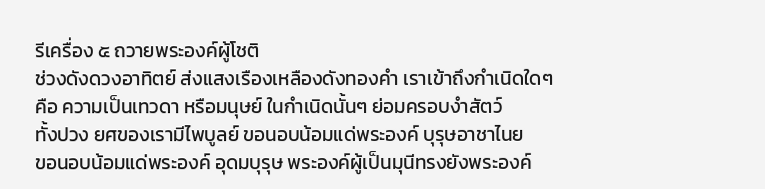รีเครื่อง ๕ ถวายพระองค์ผู้โชติ
ช่วงดังดวงอาทิตย์ ส่งแสงเรืองเหลืองดังทองคำ เราเข้าถึงกำเนิดใดๆ
คือ ความเป็นเทวดา หรือมนุษย์ ในกำเนิดนั้นๆ ย่อมครอบงำสัตว์
ทั้งปวง ยศของเรามีไพบูลย์ ขอนอบน้อมแด่พระองค์ บุรุษอาชาไนย
ขอนอบน้อมแด่พระองค์ อุดมบุรุษ พระองค์ผู้เป็นมุนีทรงยังพระองค์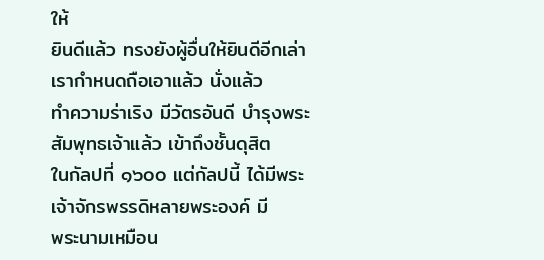ให้
ยินดีแล้ว ทรงยังผู้อื่นให้ยินดีอีกเล่า เรากำหนดถือเอาแล้ว นั่งแล้ว
ทำความร่าเริง มีวัตรอันดี บำรุงพระสัมพุทธเจ้าแล้ว เข้าถึงชั้นดุสิต
ในกัลปที่ ๑๖๐๐ แต่กัลปนี้ ได้มีพระเจ้าจักรพรรดิหลายพระองค์ มี
พระนามเหมือน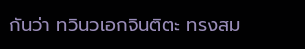กันว่า ทวินวเอกจินติตะ ทรงสม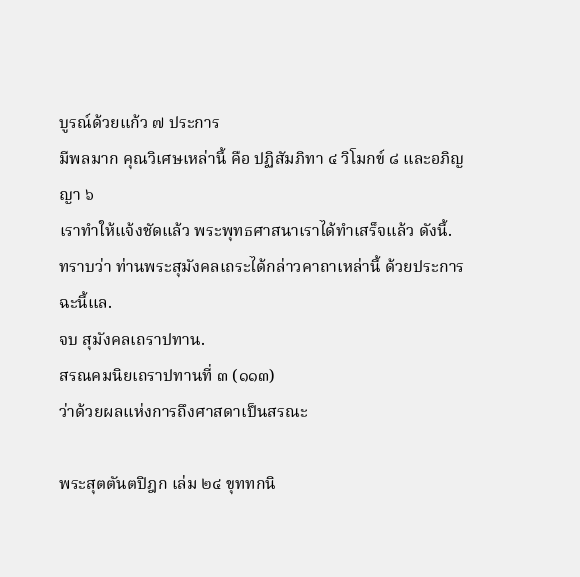บูรณ์ด้วยแก้ว ๗ ประการ
มีพลมาก คุณวิเศษเหล่านี้ คือ ปฏิสัมภิทา ๔ วิโมกข์ ๘ และอภิญญา ๖
เราทำให้แจ้งชัดแล้ว พระพุทธศาสนาเราได้ทำเสร็จแล้ว ดังนี้.
ทราบว่า ท่านพระสุมังคลเถระได้กล่าวคาถาเหล่านี้ ด้วยประการฉะนี้แล.
จบ สุมังคลเถราปทาน.
สรณคมนิยเถราปทานที่ ๓ (๑๑๓)
ว่าด้วยผลแห่งการถึงศาสดาเป็นสรณะ

พระสุตตันตปิฎก เล่ม ๒๔ ขุททกนิ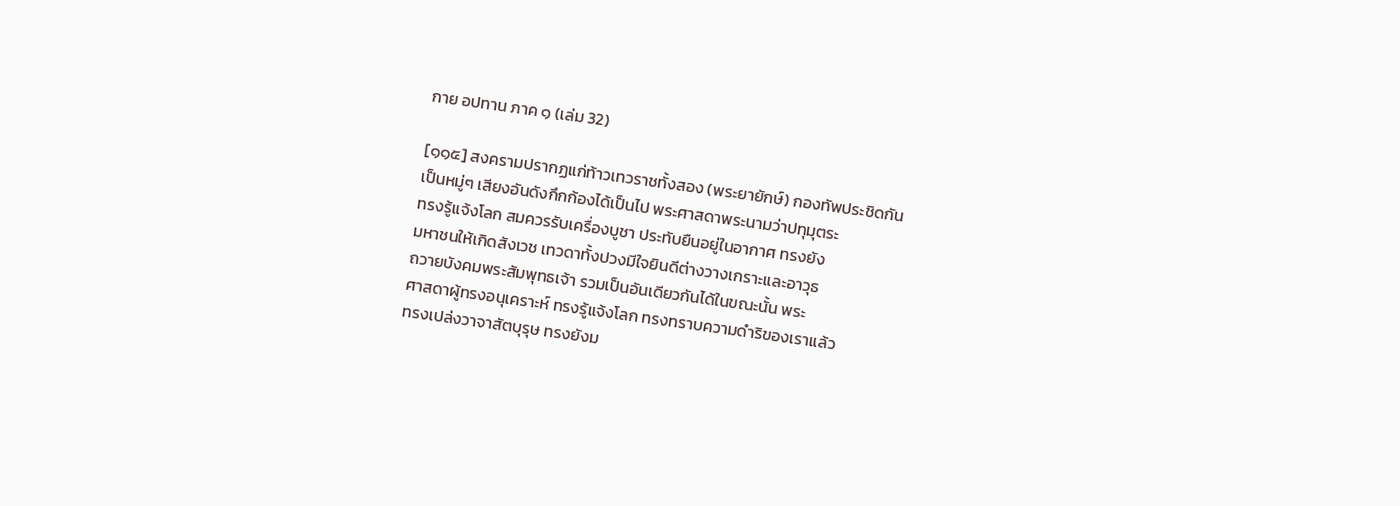กาย อปทาน ภาค ๑ (เล่ม 32)

[๑๑๕] สงครามปรากฏแก่ท้าวเทวราชทั้งสอง (พระยายักษ์) กองทัพประชิดกัน
เป็นหมู่ๆ เสียงอันดังกึกก้องได้เป็นไป พระศาสดาพระนามว่าปทุมุตระ
ทรงรู้แจ้งโลก สมควรรับเครื่องบูชา ประทับยืนอยู่ในอากาศ ทรงยัง
มหาชนให้เกิดสังเวช เทวดาทั้งปวงมีใจยินดีต่างวางเกราะและอาวุธ
ถวายบังคมพระสัมพุทธเจ้า รวมเป็นอันเดียวกันได้ในขณะนั้น พระ
ศาสดาผู้ทรงอนุเคราะห์ ทรงรู้แจ้งโลก ทรงทราบความดำริของเราแล้ว
ทรงเปล่งวาจาสัตบุรุษ ทรงยังม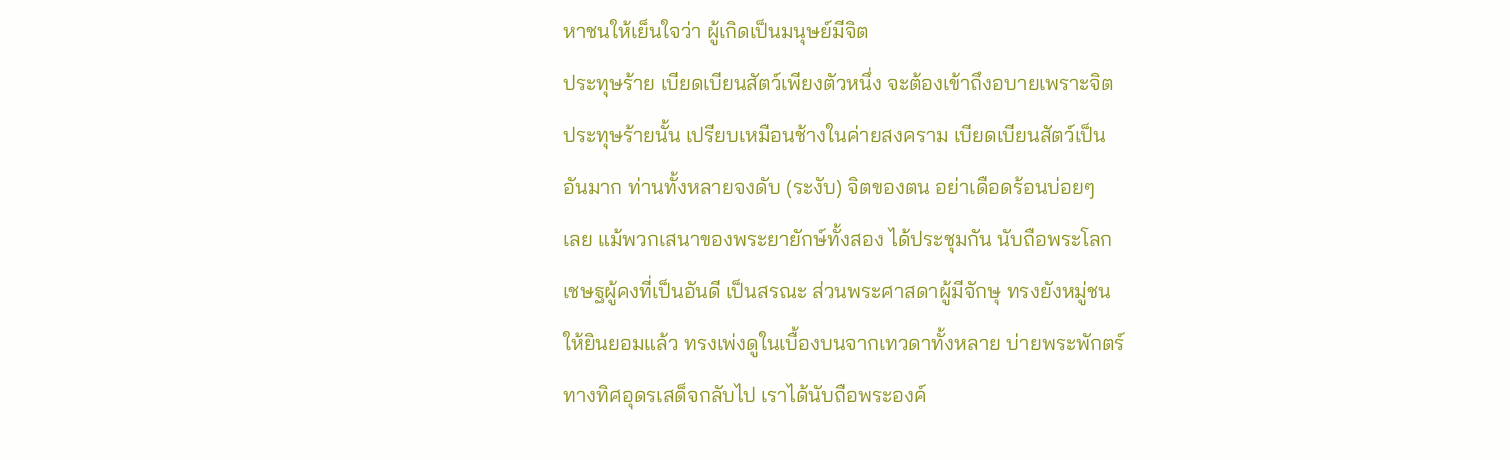หาชนให้เย็นใจว่า ผู้เกิดเป็นมนุษย์มีจิต
ประทุษร้าย เบียดเบียนสัตว์เพียงตัวหนึ่ง จะต้องเข้าถึงอบายเพราะจิต
ประทุษร้ายนั้น เปรียบเหมือนช้างในค่ายสงคราม เบียดเบียนสัตว์เป็น
อันมาก ท่านทั้งหลายจงดับ (ระงับ) จิตของตน อย่าเดือดร้อนบ่อยๆ
เลย แม้พวกเสนาของพระยายักษ์ทั้งสอง ได้ประชุมกัน นับถือพระโลก
เชษฐผู้คงที่เป็นอันดี เป็นสรณะ ส่วนพระศาสดาผู้มีจักษุ ทรงยังหมู่ชน
ให้ยินยอมแล้ว ทรงเพ่งดูในเบื้องบนจากเทวดาทั้งหลาย บ่ายพระพักตร์
ทางทิศอุดรเสด็จกลับไป เราได้นับถือพระองค์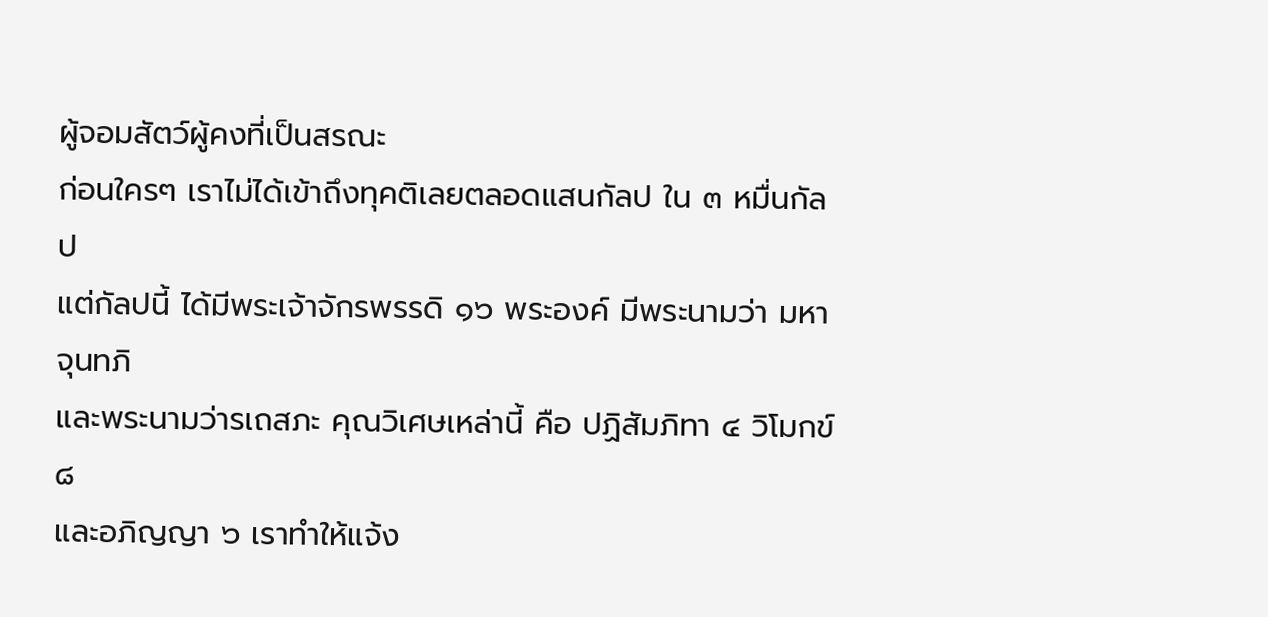ผู้จอมสัตว์ผู้คงที่เป็นสรณะ
ก่อนใครๆ เราไม่ได้เข้าถึงทุคติเลยตลอดแสนกัลป ใน ๓ หมื่นกัลป
แต่กัลปนี้ ได้มีพระเจ้าจักรพรรดิ ๑๖ พระองค์ มีพระนามว่า มหาจุนทภิ
และพระนามว่ารเถสภะ คุณวิเศษเหล่านี้ คือ ปฏิสัมภิทา ๔ วิโมกข์ ๘
และอภิญญา ๖ เราทำให้แจ้ง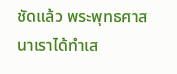ชัดแล้ว พระพุทธศาสนาเราได้ทำเส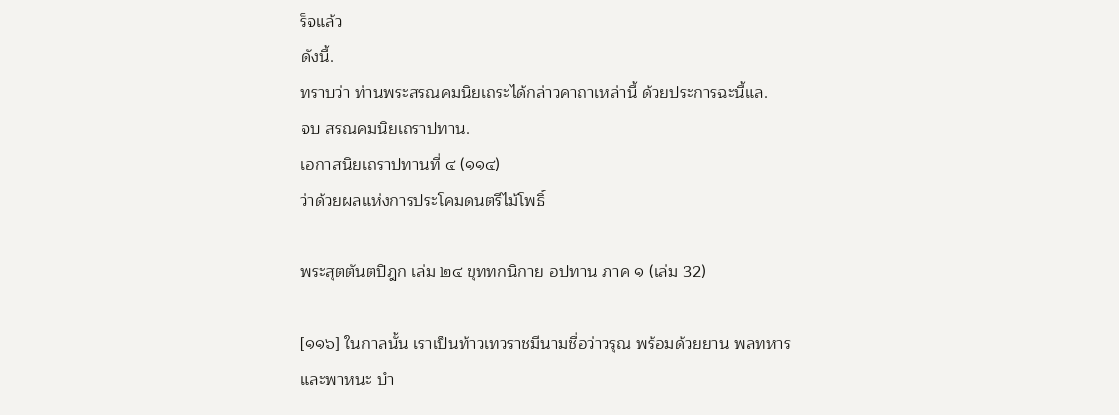ร็จแล้ว
ดังนี้.
ทราบว่า ท่านพระสรณคมนิยเถระได้กล่าวคาถาเหล่านี้ ด้วยประการฉะนี้แล.
จบ สรณคมนิยเถราปทาน.
เอกาสนิยเถราปทานที่ ๔ (๑๑๔)
ว่าด้วยผลแห่งการประโคมดนตรีไม้โพธิ์

พระสุตตันตปิฎก เล่ม ๒๔ ขุททกนิกาย อปทาน ภาค ๑ (เล่ม 32)

[๑๑๖] ในกาลนั้น เราเป็นท้าวเทวราชมีนามชื่อว่าวรุณ พร้อมด้วยยาน พลทหาร
และพาหนะ บำ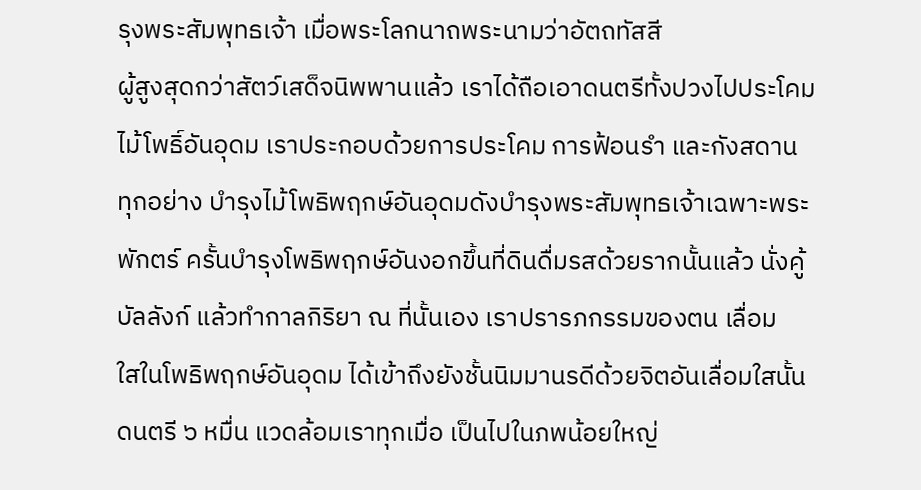รุงพระสัมพุทธเจ้า เมื่อพระโลกนาถพระนามว่าอัตถทัสสี
ผู้สูงสุดกว่าสัตว์เสด็จนิพพานแล้ว เราได้ถือเอาดนตรีทั้งปวงไปประโคม
ไม้โพธิ์อันอุดม เราประกอบด้วยการประโคม การฟ้อนรำ และกังสดาน
ทุกอย่าง บำรุงไม้โพธิพฤกษ์อันอุดมดังบำรุงพระสัมพุทธเจ้าเฉพาะพระ
พักตร์ ครั้นบำรุงโพธิพฤกษ์อันงอกขึ้นที่ดินดื่มรสด้วยรากนั้นแล้ว นั่งคู้
บัลลังก์ แล้วทำกาลกิริยา ณ ที่นั้นเอง เราปรารภกรรมของตน เลื่อม
ใสในโพธิพฤกษ์อันอุดม ได้เข้าถึงยังชั้นนิมมานรดีด้วยจิตอันเลื่อมใสนั้น
ดนตรี ๖ หมื่น แวดล้อมเราทุกเมื่อ เป็นไปในภพน้อยใหญ่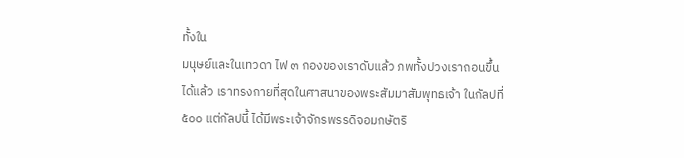ทั้งใน
มนุษย์และในเทวดา ไฟ ๓ กองของเราดับแล้ว ภพทั้งปวงเราถอนขึ้น
ได้แล้ว เราทรงกายที่สุดในศาสนาของพระสัมมาสัมพุทธเจ้า ในกัลปที่
๕๐๐ แต่กัลปนี้ ได้มีพระเจ้าจักรพรรดิจอมกษัตริ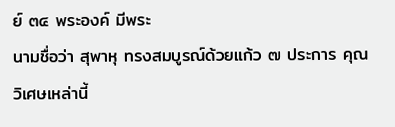ย์ ๓๔ พระองค์ มีพระ
นามชื่อว่า สุพาหุ ทรงสมบูรณ์ด้วยแก้ว ๗ ประการ คุณวิเศษเหล่านี้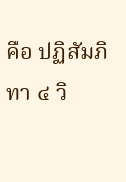คือ ปฏิสัมภิทา ๔ วิ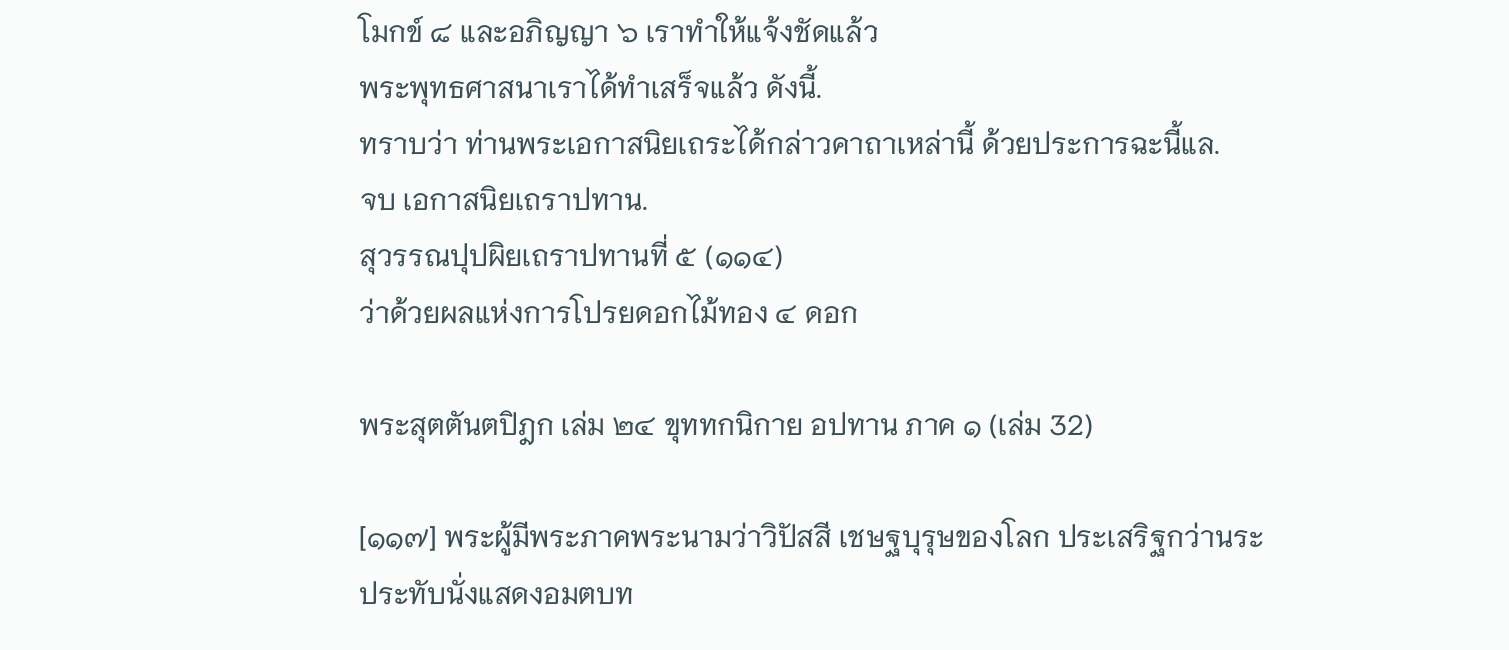โมกข์ ๘ และอภิญญา ๖ เราทำให้แจ้งชัดแล้ว
พระพุทธศาสนาเราได้ทำเสร็จแล้ว ดังนี้.
ทราบว่า ท่านพระเอกาสนิยเถระได้กล่าวคาถาเหล่านี้ ด้วยประการฉะนี้แล.
จบ เอกาสนิยเถราปทาน.
สุวรรณปุปผิยเถราปทานที่ ๕ (๑๑๔)
ว่าด้วยผลแห่งการโปรยดอกไม้ทอง ๔ ดอก

พระสุตตันตปิฎก เล่ม ๒๔ ขุททกนิกาย อปทาน ภาค ๑ (เล่ม 32)

[๑๑๗] พระผู้มีพระภาคพระนามว่าวิปัสสี เชษฐบุรุษของโลก ประเสริฐกว่านระ
ประทับนั่งแสดงอมตบท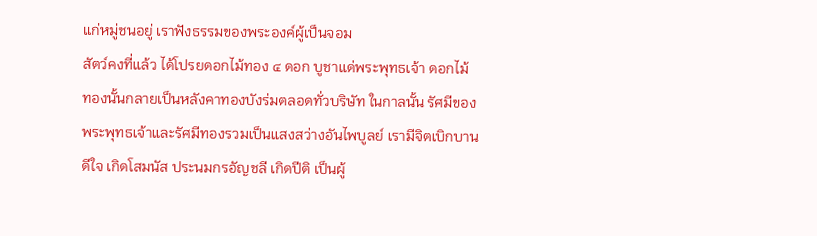แก่หมู่ชนอยู่ เราฟังธรรมของพระองค์ผู้เป็นจอม
สัตว์คงที่แล้ว ได้โปรยดอกไม้ทอง ๔ ดอก บูชาแด่พระพุทธเจ้า ดอกไม้
ทองนั้นกลายเป็นหลังคาทองบังร่มตลอดทั่วบริษัท ในกาลนั้น รัศมีของ
พระพุทธเจ้าและรัศมีทองรวมเป็นแสงสว่างอันไพบูลย์ เรามีจิตเบิกบาน
ดีใจ เกิดโสมนัส ประนมกรอัญชลี เกิดปีติ เป็นผู้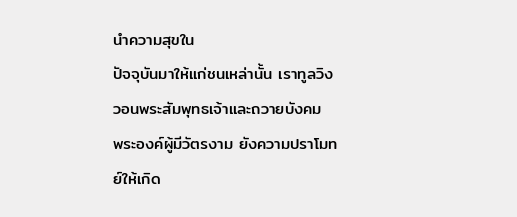นำความสุขใน
ปัจจุบันมาให้แก่ชนเหล่านั้น เราทูลวิงวอนพระสัมพุทธเจ้าและถวายบังคม
พระองค์ผู้มีวัตรงาม ยังความปราโมทย์ให้เกิด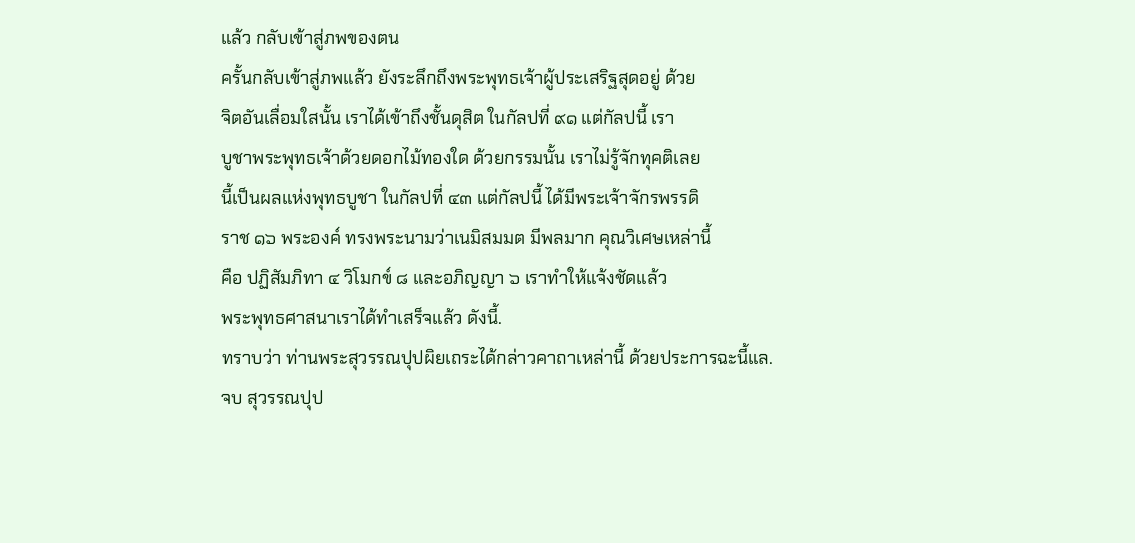แล้ว กลับเข้าสู่ภพของตน
ครั้นกลับเข้าสู่ภพแล้ว ยังระลึกถึงพระพุทธเจ้าผู้ประเสริฐสุดอยู่ ด้วย
จิตอันเลื่อมใสนั้น เราได้เข้าถึงชั้นดุสิต ในกัลปที่ ๙๑ แต่กัลปนี้ เรา
บูชาพระพุทธเจ้าด้วยดอกไม้ทองใด ด้วยกรรมนั้น เราไม่รู้จักทุคติเลย
นี้เป็นผลแห่งพุทธบูชา ในกัลปที่ ๔๓ แต่กัลปนี้ ได้มีพระเจ้าจักรพรรดิ
ราช ๑๖ พระองค์ ทรงพระนามว่าเนมิสมมต มีพลมาก คุณวิเศษเหล่านี้
คือ ปฏิสัมภิทา ๔ วิโมกข์ ๘ และอภิญญา ๖ เราทำให้แจ้งชัดแล้ว
พระพุทธศาสนาเราได้ทำเสร็จแล้ว ดังนี้.
ทราบว่า ท่านพระสุวรรณปุปผิยเถระได้กล่าวคาถาเหล่านี้ ด้วยประการฉะนี้แล.
จบ สุวรรณปุป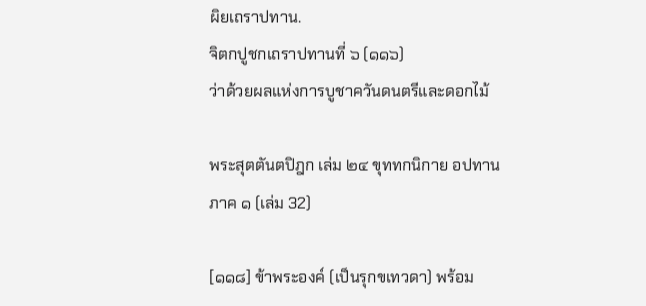ผิยเถราปทาน.
จิตกปูชกเถราปทานที่ ๖ (๑๑๖)
ว่าด้วยผลแห่งการบูชาควันดนตรีและดอกไม้

พระสุตตันตปิฎก เล่ม ๒๔ ขุททกนิกาย อปทาน ภาค ๑ (เล่ม 32)

[๑๑๘] ข้าพระองค์ (เป็นรุกขเทวดา) พร้อม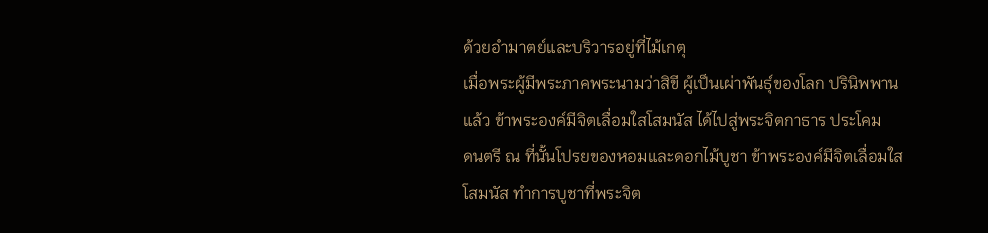ด้วยอำมาตย์และบริวารอยู่ที่ไม้เกตุ
เมื่อพระผู้มีพระภาคพระนามว่าสิขี ผู้เป็นเผ่าพันธุ์ของโลก ปรินิพพาน
แล้ว ข้าพระองค์มีจิตเลื่อมใสโสมนัส ได้ไปสู่พระจิตกาธาร ประโคม
ดนตรี ณ ที่นั้นโปรยของหอมและดอกไม้บูชา ข้าพระองค์มีจิตเลื่อมใส
โสมนัส ทำการบูชาที่พระจิต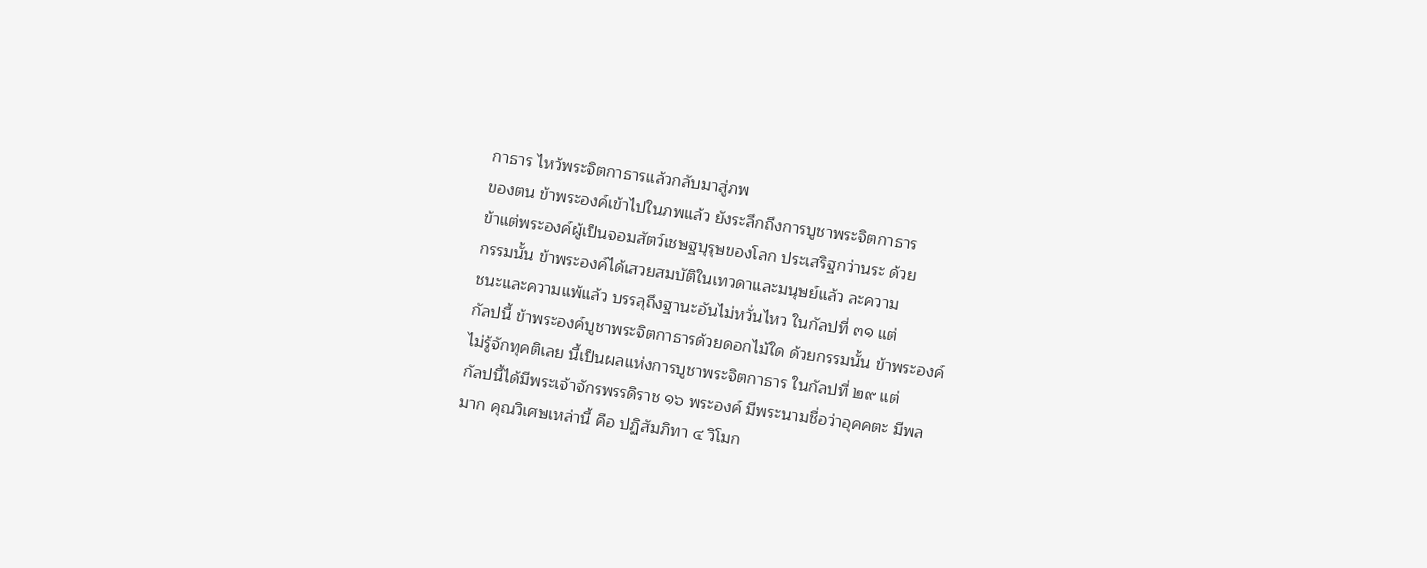กาธาร ไหว้พระจิตกาธารแล้วกลับมาสู่ภพ
ของตน ข้าพระองค์เข้าไปในภพแล้ว ยังระลึกถึงการบูชาพระจิตกาธาร
ข้าแต่พระองค์ผู้เป็นจอมสัตว์เชษฐบุรุษของโลก ประเสริฐกว่านระ ด้วย
กรรมนั้น ข้าพระองค์ได้เสวยสมบัติในเทวดาและมนุษย์แล้ว ละความ
ชนะและความแพ้แล้ว บรรลุถึงฐานะอันไม่หวั่นไหว ในกัลปที่ ๓๑ แต่
กัลปนี้ ข้าพระองค์บูชาพระจิตกาธารด้วยดอกไม้ใด ด้วยกรรมนั้น ข้าพระองค์
ไม่รู้จักทุคติเลย นี้เป็นผลแห่งการบูชาพระจิตกาธาร ในกัลปที่ ๒๙ แต่
กัลปนี้ได้มีพระเจ้าจักรพรรดิราช ๑๖ พระองค์ มีพระนามชื่อว่าอุคคตะ มีพล
มาก คุณวิเศษเหล่านี้ คือ ปฏิสัมภิทา ๔ วิโมก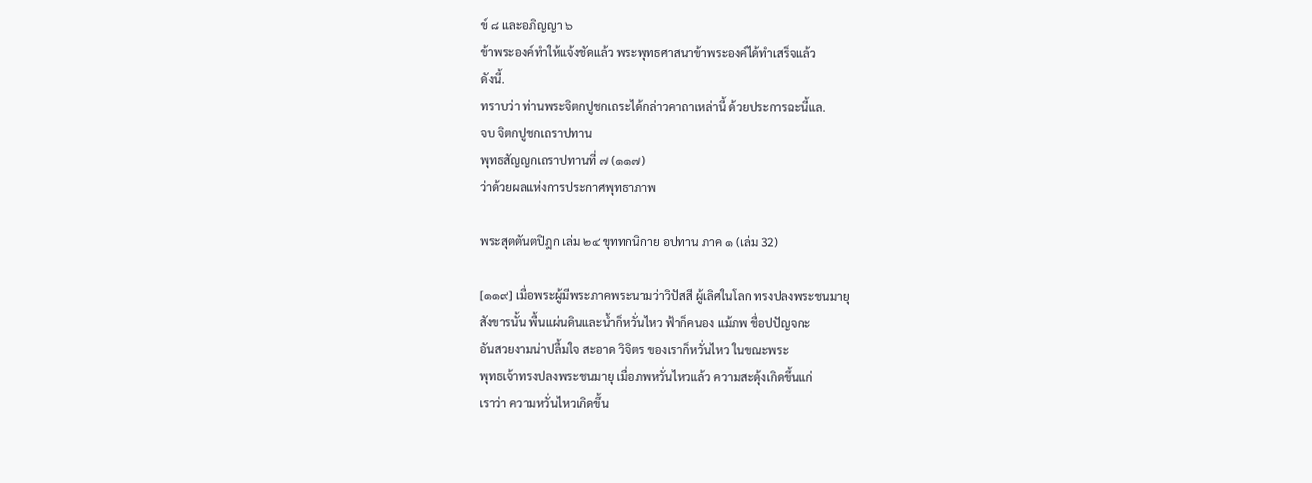ข์ ๘ และอภิญญา ๖
ข้าพระองค์ทำให้แจ้งชัดแล้ว พระพุทธศาสนาข้าพระองค์ได้ทำเสร็จแล้ว
ดังนี้.
ทราบว่า ท่านพระจิตกปูชกเถระได้กล่าวคาถาเหล่านี้ ด้วยประการฉะนี้แล.
จบ จิตกปูชกเถราปทาน
พุทธสัญญกเถราปทานที่ ๗ (๑๑๗)
ว่าด้วยผลแห่งการประกาศพุทธาภาพ

พระสุตตันตปิฎก เล่ม ๒๔ ขุททกนิกาย อปทาน ภาค ๑ (เล่ม 32)

[๑๑๙] เมื่อพระผู้มีพระภาคพระนามว่าวิปัสสี ผู้เลิศในโลก ทรงปลงพระชนมายุ
สังขารนั้น พื้นแผ่นดินและน้ำก็หวั่นไหว ฟ้าก็คนอง แม้ภพ ชื่อปปัญจกะ
อันสวยงามน่าปลื้มใจ สะอาด วิจิตร ของเราก็หวั่นไหว ในขณะพระ
พุทธเจ้าทรงปลงพระชนมายุ เมื่อภพหวั่นไหวแล้ว ความสะดุ้งเกิดขึ้นแก่
เราว่า ความหวั่นไหวเกิดขึ้น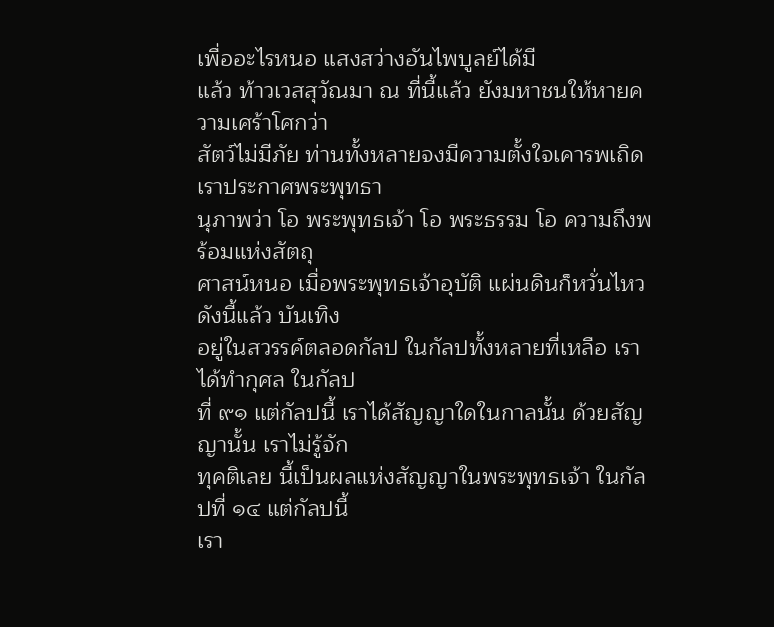เพื่ออะไรหนอ แสงสว่างอันไพบูลย์ได้มี
แล้ว ท้าวเวสสุวัณมา ณ ที่นี้แล้ว ยังมหาชนให้หายความเศร้าโศกว่า
สัตว์ไม่มีภัย ท่านทั้งหลายจงมีความตั้งใจเคารพเถิด เราประกาศพระพุทธา
นุภาพว่า โอ พระพุทธเจ้า โอ พระธรรม โอ ความถึงพร้อมแห่งสัตถุ
ศาสน์หนอ เมื่อพระพุทธเจ้าอุบัติ แผ่นดินก็หวั่นไหวดังนี้แล้ว บันเทิง
อยู่ในสวรรค์ตลอดกัลป ในกัลปทั้งหลายที่เหลือ เราได้ทำกุศล ในกัลป
ที่ ๙๑ แต่กัลปนี้ เราได้สัญญาใดในกาลนั้น ด้วยสัญญานั้น เราไม่รู้จัก
ทุคติเลย นี้เป็นผลแห่งสัญญาในพระพุทธเจ้า ในกัลปที่ ๑๔ แต่กัลปนี้
เรา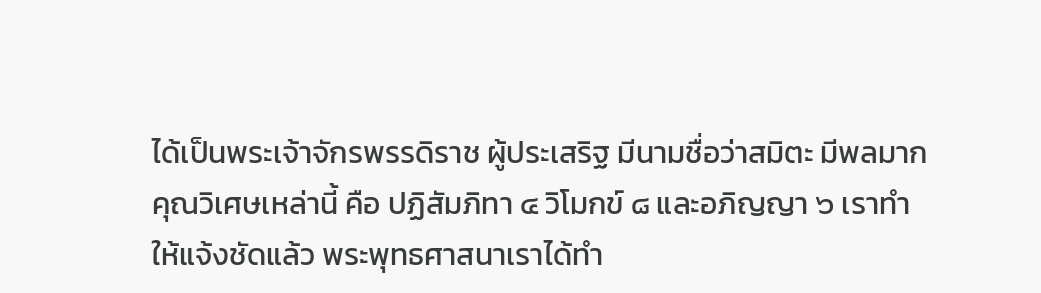ได้เป็นพระเจ้าจักรพรรดิราช ผู้ประเสริฐ มีนามชื่อว่าสมิตะ มีพลมาก
คุณวิเศษเหล่านี้ คือ ปฏิสัมภิทา ๔ วิโมกข์ ๘ และอภิญญา ๖ เราทำ
ให้แจ้งชัดแล้ว พระพุทธศาสนาเราได้ทำ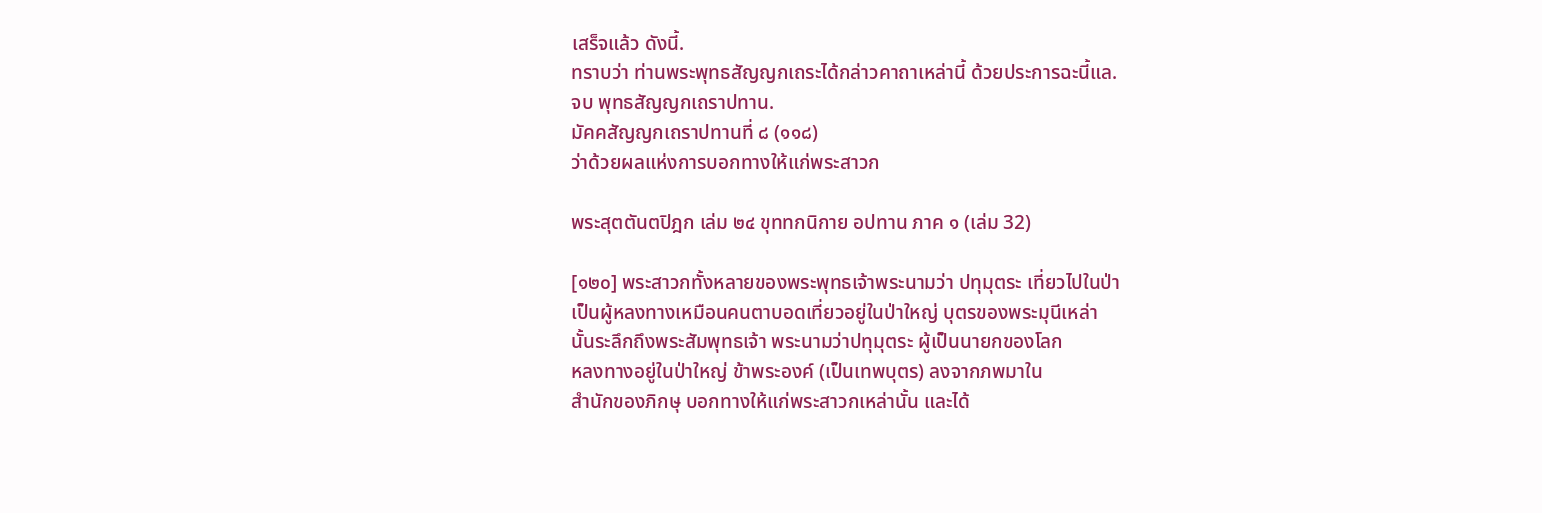เสร็จแล้ว ดังนี้.
ทราบว่า ท่านพระพุทธสัญญกเถระได้กล่าวคาถาเหล่านี้ ด้วยประการฉะนี้แล.
จบ พุทธสัญญกเถราปทาน.
มัคคสัญญกเถราปทานที่ ๘ (๑๑๘)
ว่าด้วยผลแห่งการบอกทางให้แก่พระสาวก

พระสุตตันตปิฎก เล่ม ๒๔ ขุททกนิกาย อปทาน ภาค ๑ (เล่ม 32)

[๑๒๐] พระสาวกทั้งหลายของพระพุทธเจ้าพระนามว่า ปทุมุตระ เที่ยวไปในป่า
เป็นผู้หลงทางเหมือนคนตาบอดเที่ยวอยู่ในป่าใหญ่ บุตรของพระมุนีเหล่า
นั้นระลึกถึงพระสัมพุทธเจ้า พระนามว่าปทุมุตระ ผู้เป็นนายกของโลก
หลงทางอยู่ในป่าใหญ่ ข้าพระองค์ (เป็นเทพบุตร) ลงจากภพมาใน
สำนักของภิกษุ บอกทางให้แก่พระสาวกเหล่านั้น และได้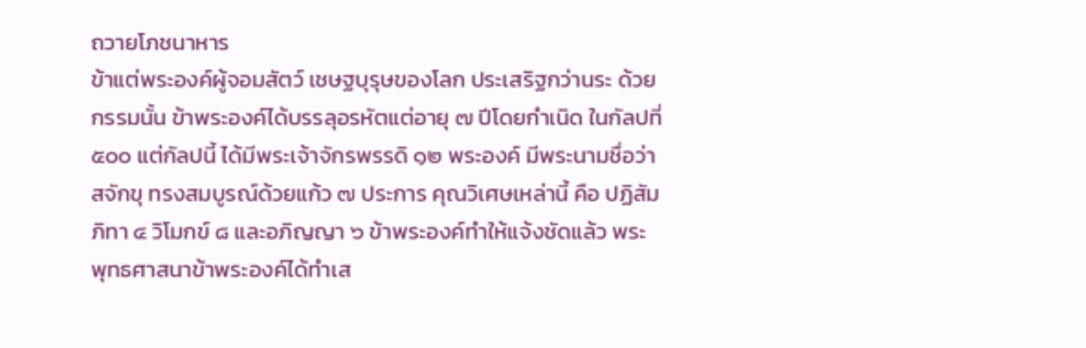ถวายโภชนาหาร
ข้าแต่พระองค์ผู้จอมสัตว์ เชษฐบุรุษของโลก ประเสริฐกว่านระ ด้วย
กรรมนั้น ข้าพระองค์ได้บรรลุอรหัตแต่อายุ ๗ ปีโดยกำเนิด ในกัลปที่
๕๐๐ แต่กัลปนี้ ได้มีพระเจ้าจักรพรรดิ ๑๒ พระองค์ มีพระนามชื่อว่า
สจักขุ ทรงสมบูรณ์ด้วยแก้ว ๗ ประการ คุณวิเศษเหล่านี้ คือ ปฏิสัม
ภิทา ๔ วิโมกข์ ๘ และอภิญญา ๖ ข้าพระองค์ทำให้แจ้งชัดแล้ว พระ
พุทธศาสนาข้าพระองค์ได้ทำเส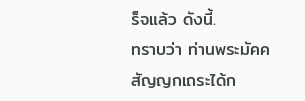ร็จแล้ว ดังนี้.
ทราบว่า ท่านพระมัคคสัญญกเถระได้ก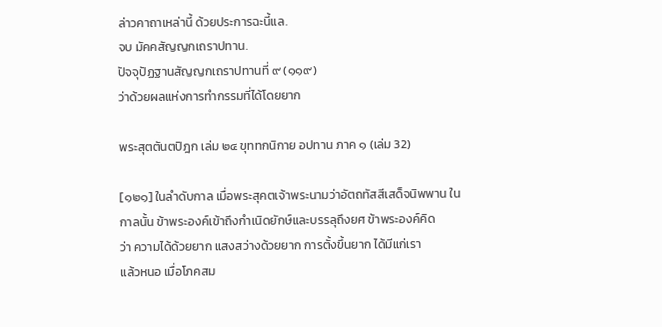ล่าวคาถาเหล่านี้ ด้วยประการฉะนี้แล.
จบ มัคคสัญญกเถราปทาน.
ปัจจุปัฏฐานสัญญกเถราปทานที่ ๙ (๑๑๙)
ว่าด้วยผลแห่งการทำกรรมที่ได้โดยยาก

พระสุตตันตปิฎก เล่ม ๒๔ ขุททกนิกาย อปทาน ภาค ๑ (เล่ม 32)

[๑๒๑] ในลำดับกาล เมื่อพระสุคตเจ้าพระนามว่าอัตถทัสสีเสด็จนิพพาน ใน
กาลนั้น ข้าพระองค์เข้าถึงกำเนิดยักษ์และบรรลุถึงยศ ข้าพระองค์คิด
ว่า ความได้ด้วยยาก แสงสว่างด้วยยาก การตั้งขึ้นยาก ได้มีแก่เรา
แล้วหนอ เมื่อโภคสม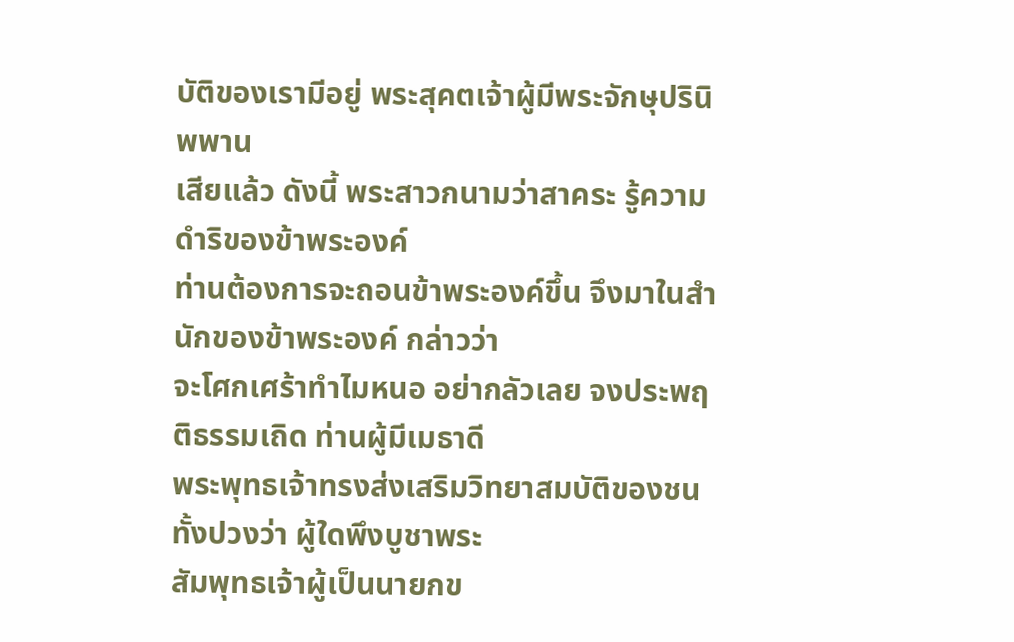บัติของเรามีอยู่ พระสุคตเจ้าผู้มีพระจักษุปรินิพพาน
เสียแล้ว ดังนี้ พระสาวกนามว่าสาคระ รู้ความดำริของข้าพระองค์
ท่านต้องการจะถอนข้าพระองค์ขึ้น จึงมาในสำนักของข้าพระองค์ กล่าวว่า
จะโศกเศร้าทำไมหนอ อย่ากลัวเลย จงประพฤติธรรมเถิด ท่านผู้มีเมธาดี
พระพุทธเจ้าทรงส่งเสริมวิทยาสมบัติของชนทั้งปวงว่า ผู้ใดพึงบูชาพระ
สัมพุทธเจ้าผู้เป็นนายกข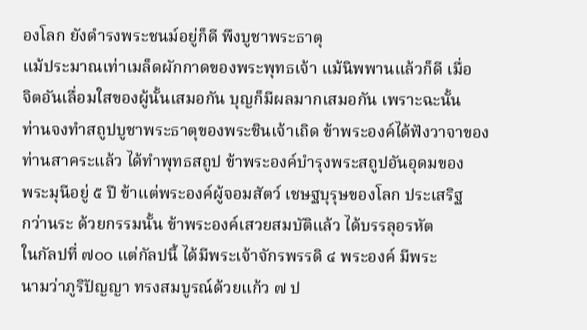องโลก ยังดำรงพระชนม์อยู่ก็ดี พึงบูชาพระธาตุ
แม้ประมาณเท่าเมล็ดผักกาดของพระพุทธเจ้า แม้นิพพานแล้วก็ดี เมื่อ
จิตอันเลื่อมใสของผู้นั้นเสมอกัน บุญก็มีผลมากเสมอกัน เพราะฉะนั้น
ท่านจงทำสถูปบูชาพระธาตุของพระชินเจ้าเถิด ข้าพระองค์ได้ฟังวาจาของ
ท่านสาคระแล้ว ได้ทำพุทธสถูป ข้าพระองค์บำรุงพระสถูปอันอุดมของ
พระมุนีอยู่ ๕ ปี ข้าแต่พระองค์ผู้จอมสัตว์ เชษฐบุรุษของโลก ประเสริฐ
กว่านระ ด้วยกรรมนั้น ข้าพระองค์เสวยสมบัติแล้ว ได้บรรลุอรหัต
ในกัลปที่ ๗๐๐ แต่กัลปนี้ ได้มีพระเจ้าจักรพรรดิ ๔ พระองค์ มีพระ
นามว่าภูริปัญญา ทรงสมบูรณ์ด้วยแก้ว ๗ ป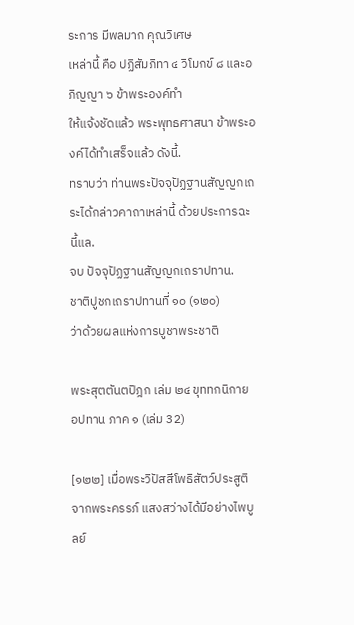ระการ มีพลมาก คุณวิเศษ
เหล่านี้ คือ ปฏิสัมภิทา ๔ วิโมกข์ ๘ และอภิญญา ๖ ข้าพระองค์ทำ
ให้แจ้งชัดแล้ว พระพุทธศาสนา ข้าพระองค์ได้ทำเสร็จแล้ว ดังนี้.
ทราบว่า ท่านพระปัจจุปัฏฐานสัญญกเถระได้กล่าวคาถาเหล่านี้ ด้วยประการฉะนี้แล.
จบ ปัจจุปัฏฐานสัญญกเถราปทาน.
ชาติปูชกเถราปทานที่ ๑๐ (๑๒๐)
ว่าด้วยผลแห่งการบูชาพระชาติ

พระสุตตันตปิฎก เล่ม ๒๔ ขุททกนิกาย อปทาน ภาค ๑ (เล่ม 32)

[๑๒๒] เมื่อพระวิปัสสีโพธิสัตว์ประสูติจากพระครรภ์ แสงสว่างได้มีอย่างไพบูลย์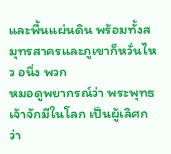และพื้นแผ่นดิน พร้อมทั้งสมุทรสาครและภูเขาก็หวั่นไหว อนึ่ง พวก
หมอดูพยากรณ์ว่า พระพุทธเจ้าจักมีในโลก เป็นผู้เลิศกว่า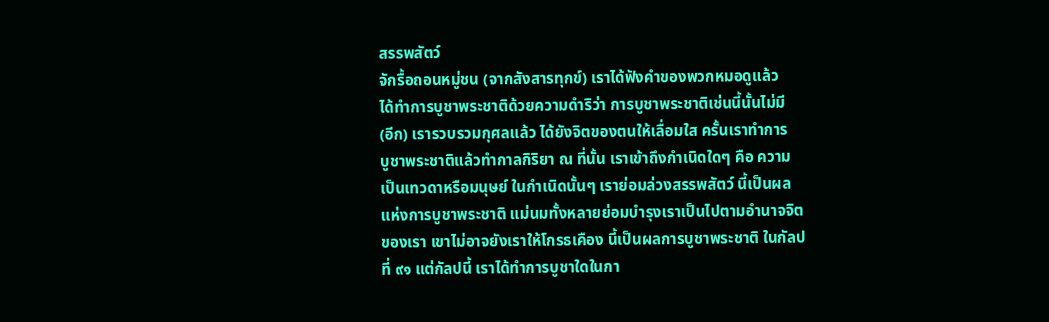สรรพสัตว์
จักรื้อถอนหมู่ชน (จากสังสารทุกข์) เราได้ฟังคำของพวกหมอดูแล้ว
ได้ทำการบูชาพระชาติด้วยความดำริว่า การบูชาพระชาติเช่นนี้นั้นไม่มี
(อีก) เรารวบรวมกุศลแล้ว ได้ยังจิตของตนให้เลื่อมใส ครั้นเราทำการ
บูชาพระชาติแล้วทำกาลกิริยา ณ ที่นั้น เราเข้าถึงกำเนิดใดๆ คือ ความ
เป็นเทวดาหรือมนุษย์ ในกำเนิดนั้นๆ เราย่อมล่วงสรรพสัตว์ นี้เป็นผล
แห่งการบูชาพระชาติ แม่นมทั้งหลายย่อมบำรุงเราเป็นไปตามอำนาจจิต
ของเรา เขาไม่อาจยังเราให้โกรธเคือง นี้เป็นผลการบูชาพระชาติ ในกัลป
ที่ ๙๑ แต่กัลปนี้ เราได้ทำการบูชาใดในกา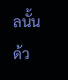ลนั้น ด้ว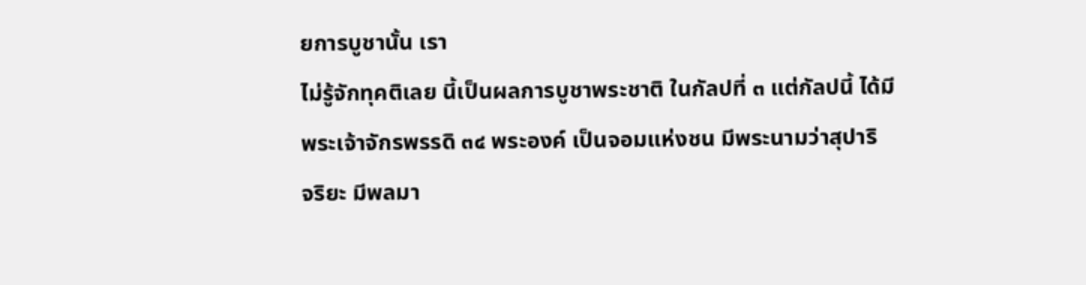ยการบูชานั้น เรา
ไม่รู้จักทุคติเลย นี้เป็นผลการบูชาพระชาติ ในกัลปที่ ๓ แต่กัลปนี้ ได้มี
พระเจ้าจักรพรรดิ ๓๔ พระองค์ เป็นจอมแห่งชน มีพระนามว่าสุปาริ
จริยะ มีพลมา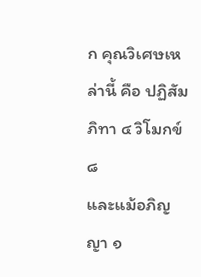ก คุณวิเศษเหล่านี้ คือ ปฏิสัมภิทา ๔ วิโมกข์ ๘
และแม้อภิญญา ๑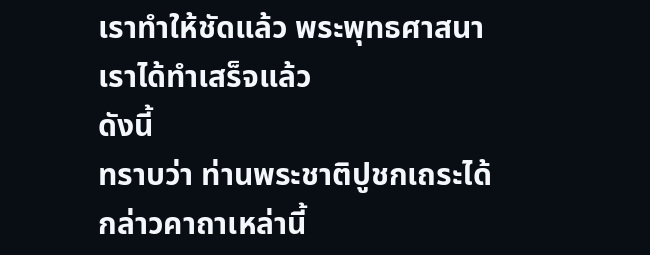เราทำให้ชัดแล้ว พระพุทธศาสนาเราได้ทำเสร็จแล้ว
ดังนี้
ทราบว่า ท่านพระชาติปูชกเถระได้กล่าวคาถาเหล่านี้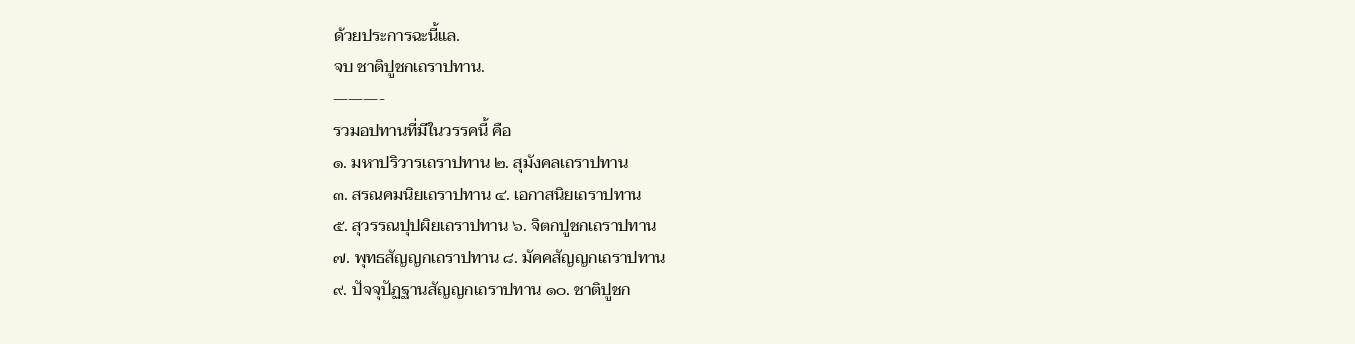ด้วยประการฉะนี้แล.
จบ ชาติปูชกเถราปทาน.
———-
รวมอปทานที่มีในวรรคนี้ คือ
๑. มหาปริวารเถราปทาน ๒. สุมังคลเถราปทาน
๓. สรณคมนิยเถราปทาน ๔. เอกาสนิยเถราปทาน
๕. สุวรรณปุปผิยเถราปทาน ๖. จิตกปูชกเถราปทาน
๗. พุทธสัญญกเถราปทาน ๘. มัคคสัญญกเถราปทาน
๙. ปัจจุปัฏฐานสัญญกเถราปทาน ๑๐. ชาติปูชก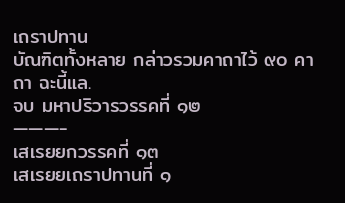เถราปทาน
บัณฑิตทั้งหลาย กล่าวรวมคาถาไว้ ๙๐ คาถา ฉะนี้แล.
จบ มหาปริวารวรรคที่ ๑๒
———-
เสเรยยกวรรคที่ ๑๓
เสเรยยเถราปทานที่ ๑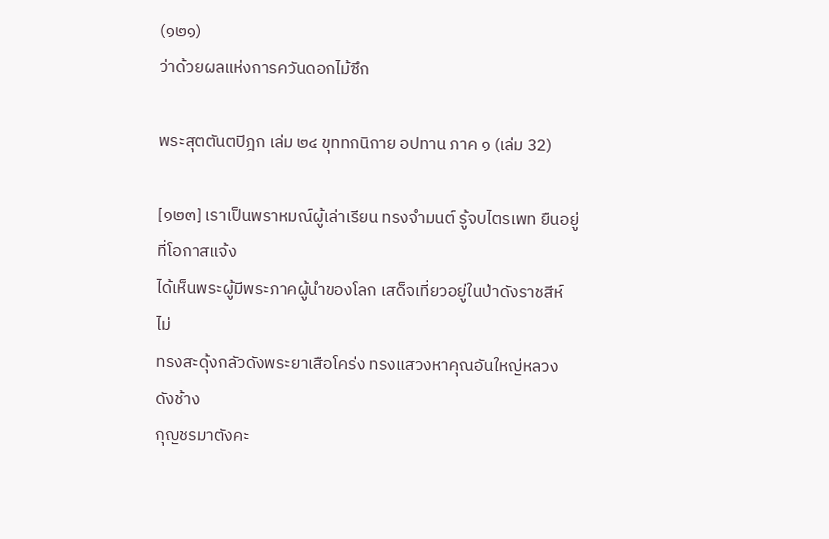(๑๒๑)
ว่าด้วยผลแห่งการควันดอกไม้ซึก

พระสุตตันตปิฎก เล่ม ๒๔ ขุททกนิกาย อปทาน ภาค ๑ (เล่ม 32)

[๑๒๓] เราเป็นพราหมณ์ผู้เล่าเรียน ทรงจำมนต์ รู้จบไตรเพท ยืนอยู่ที่โอกาสแจ้ง
ได้เห็นพระผู้มีพระภาคผู้นำของโลก เสด็จเที่ยวอยู่ในป่าดังราชสีห์ ไม่
ทรงสะดุ้งกลัวดังพระยาเสือโคร่ง ทรงแสวงหาคุณอันใหญ่หลวง ดังช้าง
กุญชรมาตังคะ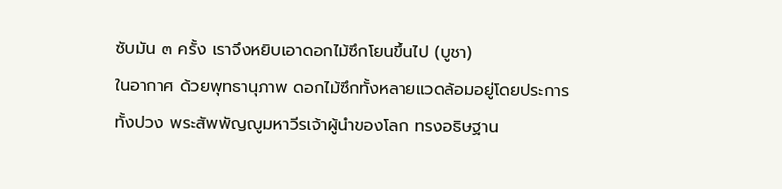ซับมัน ๓ ครั้ง เราจึงหยิบเอาดอกไม้ซึกโยนขึ้นไป (บูชา)
ในอากาศ ด้วยพุทธานุภาพ ดอกไม้ซึกทั้งหลายแวดล้อมอยู่โดยประการ
ทั้งปวง พระสัพพัญญูมหาวีรเจ้าผู้นำของโลก ทรงอธิษฐาน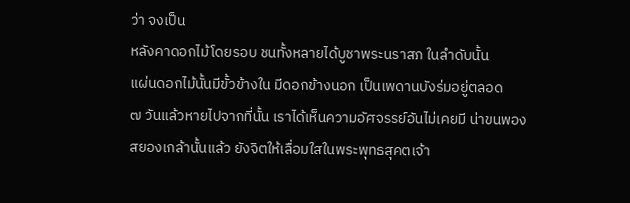ว่า จงเป็น
หลังคาดอกไม้โดยรอบ ชนทั้งหลายได้บูชาพระนราสภ ในลำดับนั้น
แผ่นดอกไม้นั้นมีขั้วข้างใน มีดอกข้างนอก เป็นเพดานบังร่มอยู่ตลอด
๗ วันแล้วหายไปจากที่นั้น เราได้เห็นความอัศจรรย์อันไม่เคยมี น่าขนพอง
สยองเกล้านั้นแล้ว ยังจิตให้เลื่อมใสในพระพุทธสุคตเจ้า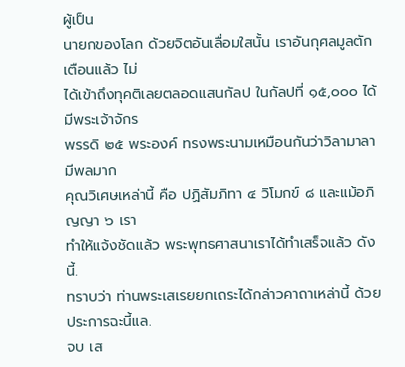ผู้เป็น
นายกของโลก ด้วยจิตอันเลื่อมใสนั้น เราอันกุศลมูลตักเตือนแล้ว ไม่
ได้เข้าถึงทุคติเลยตลอดแสนกัลป ในกัลปที่ ๑๕,๐๐๐ ได้มีพระเจ้าจักร
พรรดิ ๒๕ พระองค์ ทรงพระนามเหมือนกันว่าวิลามาลา มีพลมาก
คุณวิเศษเหล่านี้ คือ ปฏิสัมภิทา ๔ วิโมกข์ ๘ และแม้อภิญญา ๖ เรา
ทำให้แจ้งชัดแล้ว พระพุทธศาสนาเราได้ทำเสร็จแล้ว ดังนี้.
ทราบว่า ท่านพระเสเรยยกเถระได้กล่าวคาถาเหล่านี้ ด้วยประการฉะนี้แล.
จบ เส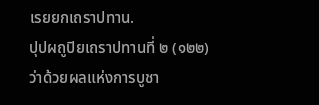เรยยกเถราปทาน.
ปุปผถูปิยเถราปทานที่ ๒ (๑๒๒)
ว่าด้วยผลแห่งการบูชา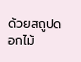ด้วยสถูปดอกไม้